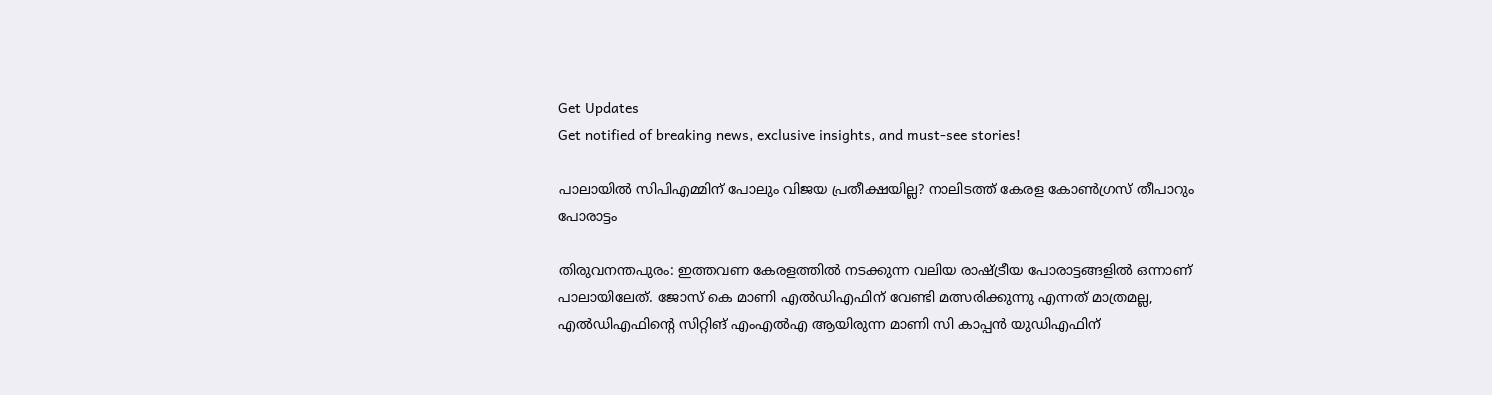Get Updates
Get notified of breaking news, exclusive insights, and must-see stories!

പാലായില്‍ സിപിഎമ്മിന് പോലും വിജയ പ്രതീക്ഷയില്ല? നാലിടത്ത് കേരള കോണ്‍ഗ്രസ് തീപാറും പോരാട്ടം

തിരുവനന്തപുരം: ഇത്തവണ കേരളത്തില്‍ നടക്കുന്ന വലിയ രാഷ്ട്രീയ പോരാട്ടങ്ങളില്‍ ഒന്നാണ് പാലായിലേത്. ജോസ് കെ മാണി എല്‍ഡിഎഫിന് വേണ്ടി മത്സരിക്കുന്നു എന്നത് മാത്രമല്ല, എല്‍ഡിഎഫിന്റെ സിറ്റിങ് എംഎല്‍എ ആയിരുന്ന മാണി സി കാപ്പന്‍ യുഡിഎഫിന്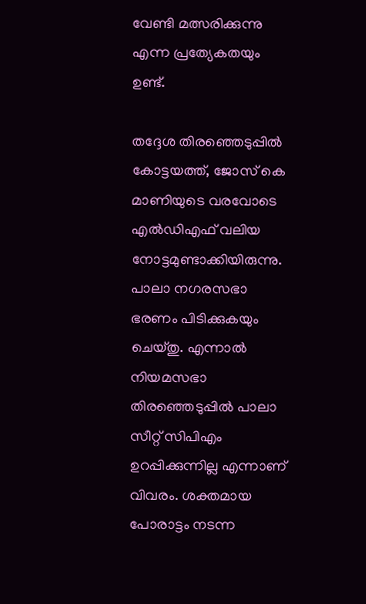വേണ്ടി മത്സരിക്കുന്നു എന്ന പ്രത്യേകതയും ഉണ്ട്.

തദ്ദേശ തിരഞ്ഞെടുപ്പില്‍ കോട്ടയത്ത്, ജോസ് കെ മാണിയുടെ വരവോടെ എല്‍ഡിഎഫ് വലിയ നോട്ടമുണ്ടാക്കിയിരുന്നു. പാലാ നഗരസഭാ ഭരണം പിടിക്കുകയും ചെയ്തു. എന്നാല്‍ നിയമസഭാ തിരഞ്ഞെടുപ്പില്‍ പാലാ സീറ്റ് സിപിഎം ഉറപ്പിക്കുന്നില്ല എന്നാണ് വിവരം. ശക്തമായ പോരാട്ടം നടന്ന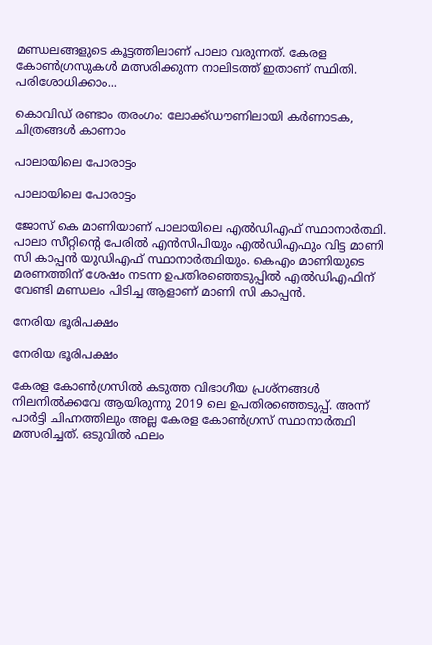മണ്ഡലങ്ങളുടെ കൂട്ടത്തിലാണ് പാലാ വരുന്നത്. കേരള കോണ്‍ഗ്രസുകള്‍ മത്സരിക്കുന്ന നാലിടത്ത് ഇതാണ് സ്ഥിതി. പരിശോധിക്കാം...

കൊവിഡ് രണ്ടാം തരംഗം: ലോക്ക്ഡൗണിലായി കര്‍ണാടക, ചിത്രങ്ങള്‍ കാണാം

പാലായിലെ പോരാട്ടം

പാലായിലെ പോരാട്ടം

ജോസ് കെ മാണിയാണ് പാലായിലെ എല്‍ഡിഎഫ് സ്ഥാനാര്‍ത്ഥി. പാലാ സീറ്റിന്റെ പേരില്‍ എന്‍സിപിയും എല്‍ഡിഎഫും വിട്ട മാണി സി കാപ്പന്‍ യുഡിഎഫ് സ്ഥാനാര്‍ത്ഥിയും. കെഎം മാണിയുടെ മരണത്തിന് ശേഷം നടന്ന ഉപതിരഞ്ഞെടുപ്പില്‍ എല്‍ഡിഎഫിന് വേണ്ടി മണ്ഡലം പിടിച്ച ആളാണ് മാണി സി കാപ്പന്‍.

നേരിയ ഭൂരിപക്ഷം

നേരിയ ഭൂരിപക്ഷം

കേരള കോണ്‍ഗ്രസില്‍ കടുത്ത വിഭാഗീയ പ്രശ്‌നങ്ങള്‍ നിലനില്‍ക്കവേ ആയിരുന്നു 2019 ലെ ഉപതിരഞ്ഞെടുപ്പ്. അന്ന് പാര്‍ട്ടി ചിഹ്നത്തിലും അല്ല കേരള കോണ്‍ഗ്രസ് സ്ഥാനാര്‍ത്ഥി മത്സരിച്ചത്. ഒടുവില്‍ ഫലം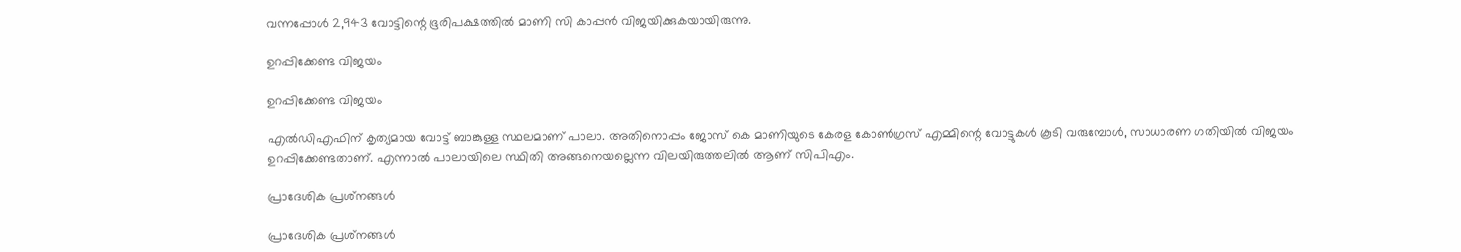വന്നപ്പോള്‍ 2,943 വോട്ടിന്റെ ഭൂരിപക്ഷത്തില്‍ മാണി സി കാപ്പന്‍ വിജയിക്കുകയായിരുന്നു.

ഉറപ്പിക്കേണ്ട വിജയം

ഉറപ്പിക്കേണ്ട വിജയം

എല്‍ഡിഎഫിന് കൃത്യമായ വോട്ട് ബാങ്കുള്ള സ്ഥലമാണ് പാലാ. അതിനൊപ്പം ജോസ് കെ മാണിയുടെ കേരള കോണ്‍ഗ്രസ് എമ്മിന്റെ വോട്ടുകള്‍ കൂടി വരുമ്പോള്‍, സാധാരണ ഗതിയില്‍ വിജയം ഉറപ്പിക്കേണ്ടതാണ്. എന്നാല്‍ പാലായിലെ സ്ഥിതി അങ്ങനെയല്ലെന്ന വിലയിരുത്തലില്‍ ആണ് സിപിഎം.

പ്രാദേശിക പ്രശ്‌നങ്ങള്‍

പ്രാദേശിക പ്രശ്‌നങ്ങള്‍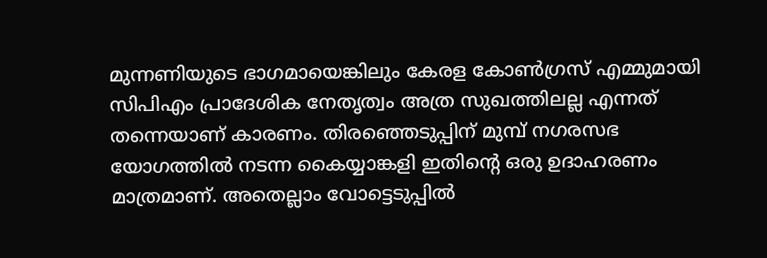മുന്നണിയുടെ ഭാഗമായെങ്കിലും കേരള കോണ്‍ഗ്രസ് എമ്മുമായി സിപിഎം പ്രാദേശിക നേതൃത്വം അത്ര സുഖത്തിലല്ല എന്നത് തന്നെയാണ് കാരണം. തിരഞ്ഞെടുപ്പിന് മുമ്പ് നഗരസഭ യോഗത്തില്‍ നടന്ന കൈയ്യാങ്കളി ഇതിന്റെ ഒരു ഉദാഹരണം മാത്രമാണ്. അതെല്ലാം വോട്ടെടുപ്പില്‍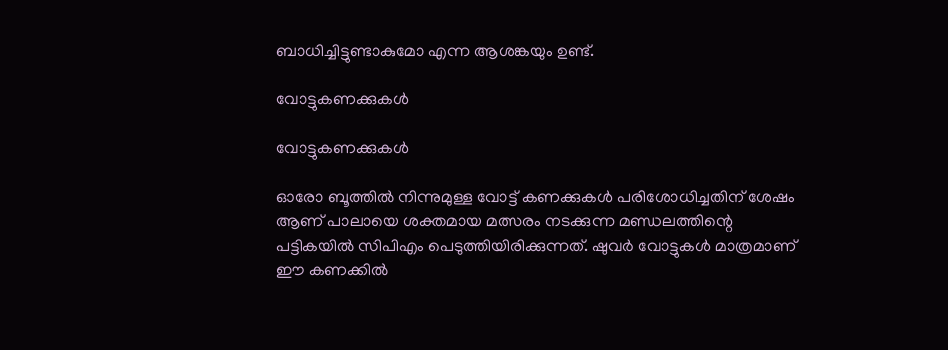ബാധിച്ചിട്ടുണ്ടാകുമോ എന്ന ആശങ്കയും ഉണ്ട്.

വോട്ടുകണക്കുകള്‍

വോട്ടുകണക്കുകള്‍

ഓരോ ബൂത്തില്‍ നിന്നുമുള്ള വോട്ട് കണക്കുകള്‍ പരിശോധിച്ചതിന് ശേഷം ആണ് പാലായെ ശക്തമായ മത്സരം നടക്കുന്ന മണ്ഡലത്തിന്റെ പട്ടികയില്‍ സിപിഎം പെടുത്തിയിരിക്കുന്നത്. ഷുവര്‍ വോട്ടുകള്‍ മാത്രമാണ് ഈ കണക്കില്‍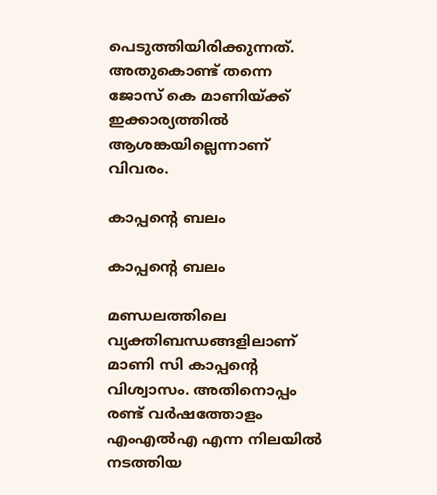പെടുത്തിയിരിക്കുന്നത്. അതുകൊണ്ട് തന്നെ ജോസ് കെ മാണിയ്ക്ക് ഇക്കാര്യത്തില്‍ ആശങ്കയില്ലെന്നാണ് വിവരം.

കാപ്പന്റെ ബലം

കാപ്പന്റെ ബലം

മണ്ഡലത്തിലെ വ്യക്തിബന്ധങ്ങളിലാണ് മാണി സി കാപ്പന്റെ വിശ്വാസം. അതിനൊപ്പം രണ്ട് വര്‍ഷത്തോളം എംഎല്‍എ എന്ന നിലയില്‍ നടത്തിയ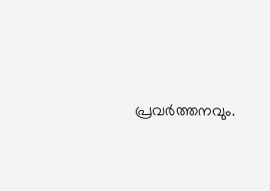പ്രവര്‍ത്തനവും.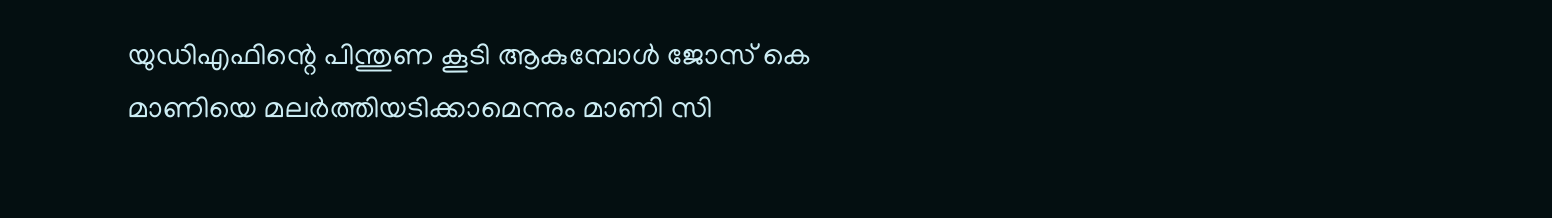യുഡിഎഫിന്റെ പിന്തുണ കൂടി ആകുമ്പോള്‍ ജോസ് കെ മാണിയെ മലര്‍ത്തിയടിക്കാമെന്നും മാണി സി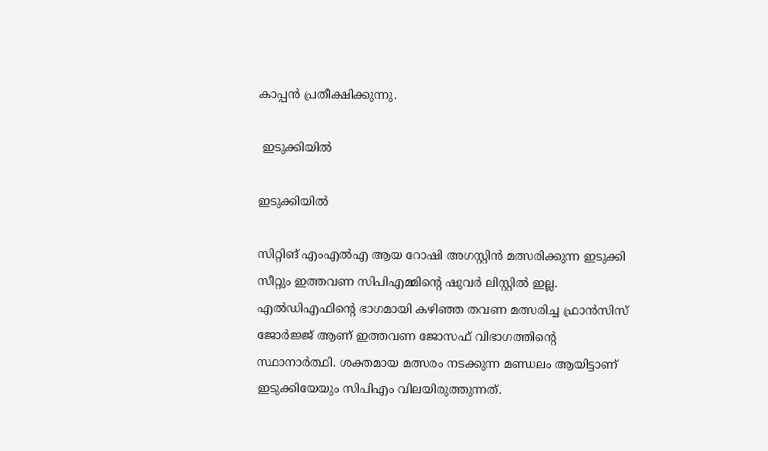കാപ്പന്‍ പ്രതീക്ഷിക്കുന്നു.

 ഇടുക്കിയില്‍

ഇടുക്കിയില്‍

സിറ്റിങ് എംഎല്‍എ ആയ റോഷി അഗസ്റ്റിന്‍ മത്സരിക്കുന്ന ഇടുക്കി സീറ്റും ഇത്തവണ സിപിഎമ്മിന്റെ ഷുവര്‍ ലിസ്റ്റില്‍ ഇല്ല. എല്‍ഡിഎഫിന്റെ ഭാഗമായി കഴിഞ്ഞ തവണ മത്സരിച്ച ഫ്രാന്‍സിസ് ജോര്‍ജ്ജ് ആണ് ഇത്തവണ ജോസഫ് വിഭാഗത്തിന്റെ സ്ഥാനാര്‍ത്ഥി. ശക്തമായ മത്സരം നടക്കുന്ന മണ്ഡലം ആയിട്ടാണ് ഇടുക്കിയേയും സിപിഎം വിലയിരുത്തുന്നത്.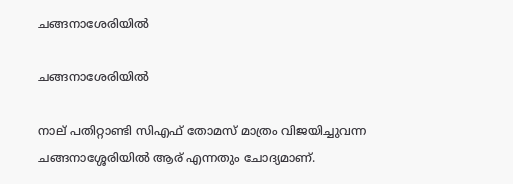ചങ്ങനാശേരിയില്‍

ചങ്ങനാശേരിയില്‍

നാല് പതിറ്റാണ്ടി സിഎഫ് തോമസ് മാത്രം വിജയിച്ചുവന്ന ചങ്ങനാശ്ശേരിയില്‍ ആര് എന്നതും ചോദ്യമാണ്.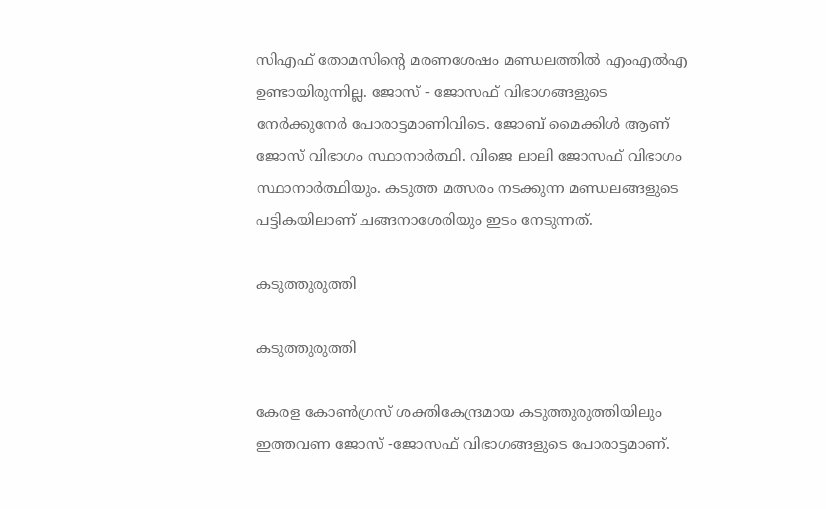സിഎഫ് തോമസിന്റെ മരണശേഷം മണ്ഡലത്തില്‍ എംഎല്‍എ ഉണ്ടായിരുന്നില്ല. ജോസ് - ജോസഫ് വിഭാഗങ്ങളുടെ നേര്‍ക്കുനേര്‍ പോരാട്ടമാണിവിടെ. ജോബ് മൈക്കിള്‍ ആണ് ജോസ് വിഭാഗം സ്ഥാനാര്‍ത്ഥി. വിജെ ലാലി ജോസഫ് വിഭാഗം സ്ഥാനാര്‍ത്ഥിയും. കടുത്ത മത്സരം നടക്കുന്ന മണ്ഡലങ്ങളുടെ പട്ടികയിലാണ് ചങ്ങനാശേരിയും ഇടം നേടുന്നത്.

കടുത്തുരുത്തി

കടുത്തുരുത്തി

കേരള കോണ്‍ഗ്രസ് ശക്തികേന്ദ്രമായ കടുത്തുരുത്തിയിലും ഇത്തവണ ജോസ് -ജോസഫ് വിഭാഗങ്ങളുടെ പോരാട്ടമാണ്.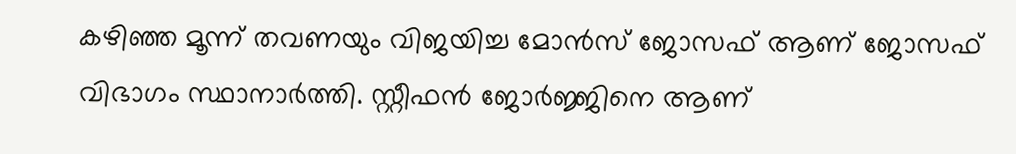കഴിഞ്ഞ മൂന്ന് തവണയും വിജയിച്ച മോന്‍സ് ജോസഫ് ആണ് ജോസഫ് വിഭാഗം സ്ഥാനാര്‍ത്തി. സ്റ്റീഫന്‍ ജോര്‍ജ്ജിനെ ആണ്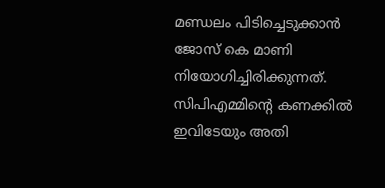മണ്ഡലം പിടിച്ചെടുക്കാന്‍ ജോസ് കെ മാണി നിയോഗിച്ചിരിക്കുന്നത്. സിപിഎമ്മിന്റെ കണക്കില്‍ ഇവിടേയും അതി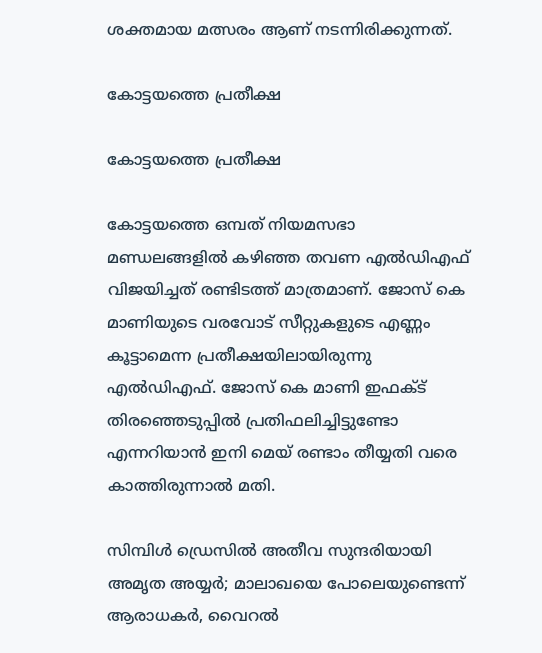ശക്തമായ മത്സരം ആണ് നടന്നിരിക്കുന്നത്.

കോട്ടയത്തെ പ്രതീക്ഷ

കോട്ടയത്തെ പ്രതീക്ഷ

കോട്ടയത്തെ ഒമ്പത് നിയമസഭാ മണ്ഡലങ്ങളില്‍ കഴിഞ്ഞ തവണ എല്‍ഡിഎഫ് വിജയിച്ചത് രണ്ടിടത്ത് മാത്രമാണ്. ജോസ് കെ മാണിയുടെ വരവോട് സീറ്റുകളുടെ എണ്ണം കൂട്ടാമെന്ന പ്രതീക്ഷയിലായിരുന്നു എല്‍ഡിഎഫ്. ജോസ് കെ മാണി ഇഫക്ട് തിരഞ്ഞെടുപ്പില്‍ പ്രതിഫലിച്ചിട്ടുണ്ടോ എന്നറിയാന്‍ ഇനി മെയ് രണ്ടാം തീയ്യതി വരെ കാത്തിരുന്നാല്‍ മതി.

സിമ്പിള്‍ ഡ്രെസില്‍ അതീവ സുന്ദരിയായി അമൃത അയ്യര്‍; മാലാഖയെ പോലെയുണ്ടെന്ന് ആരാധകര്‍, വൈറല്‍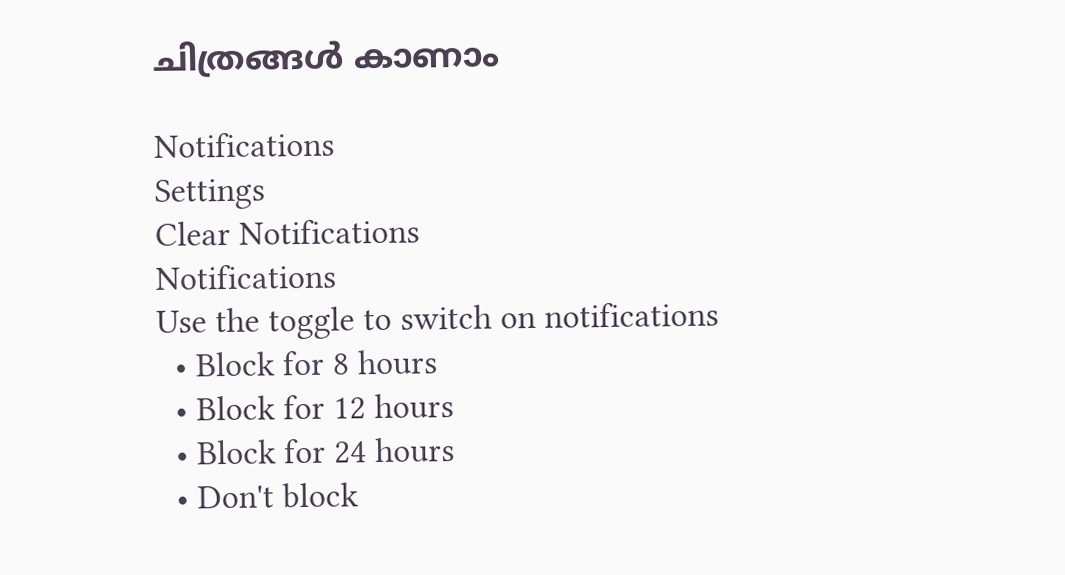ചിത്രങ്ങള്‍ കാണാം

Notifications
Settings
Clear Notifications
Notifications
Use the toggle to switch on notifications
  • Block for 8 hours
  • Block for 12 hours
  • Block for 24 hours
  • Don't block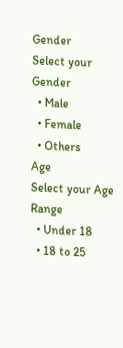Gender
Select your Gender
  • Male
  • Female
  • Others
Age
Select your Age Range
  • Under 18
  • 18 to 25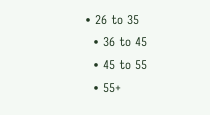• 26 to 35
  • 36 to 45
  • 45 to 55
  • 55+